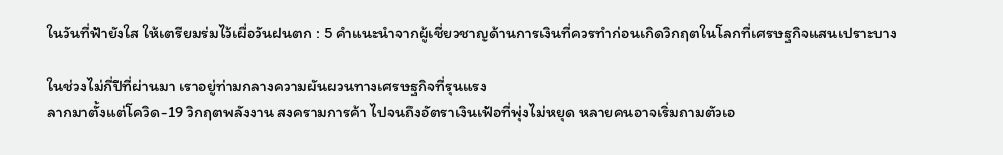ในวันที่ฟ้ายังใส ให้เตรียมร่มไว้เผื่อวันฝนตก : 5 คำแนะนำจากผู้เชี่ยวชาญด้านการเงินที่ควรทำก่อนเกิดวิกฤตในโลกที่เศรษฐกิจแสนเปราะบาง

ในช่วงไม่กี่ปีที่ผ่านมา เราอยู่ท่ามกลางความผันผวนทางเศรษฐกิจที่รุนแรง
ลากมาตั้งแต่โควิด-19 วิกฤตพลังงาน สงครามการค้า ไปจนถึงอัตราเงินเฟ้อที่พุ่งไม่หยุด หลายคนอาจเริ่มถามตัวเอ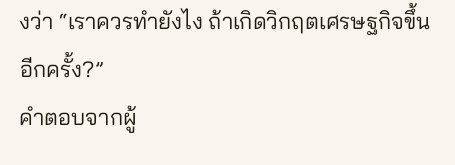งว่า “เราควรทำยังไง ถ้าเกิดวิกฤตเศรษฐกิจขึ้นอีกครั้ง?”
คำตอบจากผู้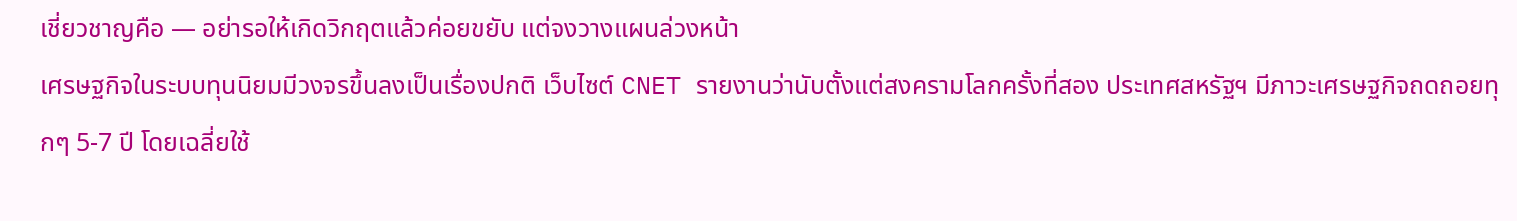เชี่ยวชาญคือ — อย่ารอให้เกิดวิกฤตแล้วค่อยขยับ แต่จงวางแผนล่วงหน้า
เศรษฐกิจในระบบทุนนิยมมีวงจรขึ้นลงเป็นเรื่องปกติ เว็บไซต์ CNET รายงานว่านับตั้งแต่สงครามโลกครั้งที่สอง ประเทศสหรัฐฯ มีภาวะเศรษฐกิจถดถอยทุกๆ 5-7 ปี โดยเฉลี่ยใช้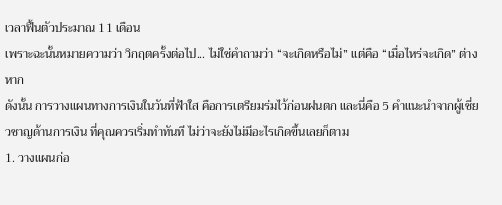เวลาฟื้นตัวประมาณ 11 เดือน
เพราะฉะนั้นหมายความว่า วิกฤตครั้งต่อไป... ไม่ใช่คำถามว่า “จะเกิดหรือไม่” แต่คือ “เมื่อไหร่จะเกิด” ต่างหาก
ดังนั้น การวางแผนทางการเงินในวันที่ฟ้าใส คือการเตรียมร่มไว้ก่อนฝนตก และนี่คือ 5 คำแนะนำจากผู้เชี่ยวชาญด้านการเงิน ที่คุณควรเริ่มทำทันที ไม่ว่าจะยังไม่มีอะไรเกิดขึ้นเลยก็ตาม
1. วางแผนก่อ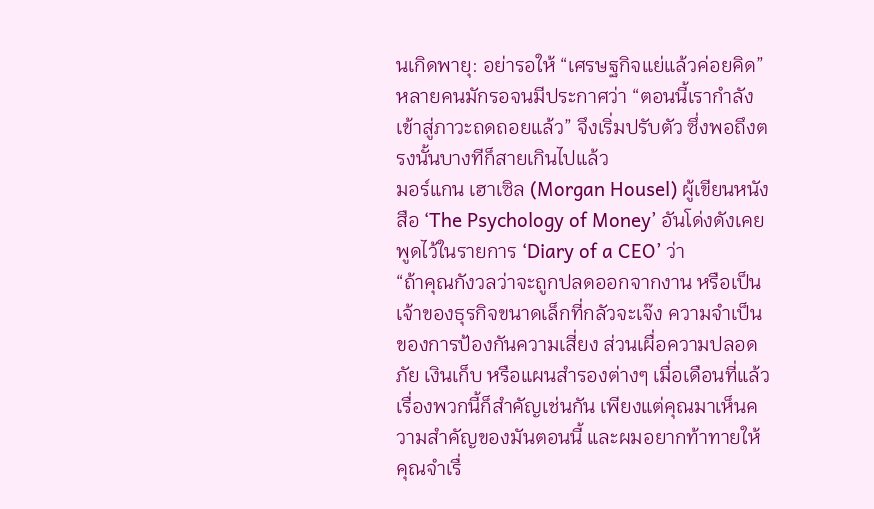นเกิดพายุ: อย่ารอให้ “เศรษฐกิจแย่แล้วค่อยคิด”
หลายคนมักรอจนมีประกาศว่า “ตอนนี้เรากำลังเข้าสู่ภาวะถดถอยแล้ว” จึงเริ่มปรับตัว ซึ่งพอถึงตรงนั้นบางทีก็สายเกินไปแล้ว
มอร์แกน เฮาเซิล (Morgan Housel) ผู้เขียนหนังสือ ‘The Psychology of Money’ อันโด่งดังเคยพูดไว้ในรายการ ‘Diary of a CEO’ ว่า
“ถ้าคุณกังวลว่าจะถูกปลดออกจากงาน หรือเป็นเจ้าของธุรกิจขนาดเล็กที่กลัวจะเจ๊ง ความจำเป็นของการป้องกันความเสี่ยง ส่วนเผื่อความปลอดภัย เงินเก็บ หรือแผนสำรองต่างๆ เมื่อเดือนที่แล้วเรื่องพวกนี้ก็สำคัญเช่นกัน เพียงแต่คุณมาเห็นความสำคัญของมันตอนนี้ และผมอยากท้าทายให้คุณจำเรื่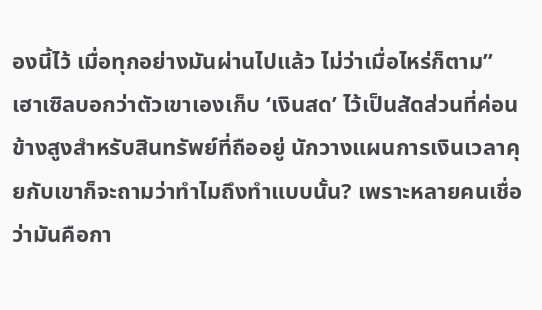องนี้ไว้ เมื่อทุกอย่างมันผ่านไปแล้ว ไม่ว่าเมื่อไหร่ก็ตาม”
เฮาเซิลบอกว่าตัวเขาเองเก็บ ‘เงินสด’ ไว้เป็นสัดส่วนที่ค่อนข้างสูงสำหรับสินทรัพย์ที่ถืออยู่ นักวางแผนการเงินเวลาคุยกับเขาก็จะถามว่าทำไมถึงทำแบบนั้น? เพราะหลายคนเชื่อว่ามันคือกา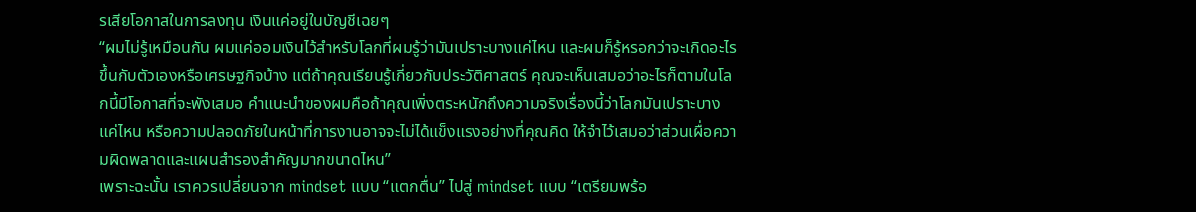รเสียโอกาสในการลงทุน เงินแค่อยู่ในบัญชีเฉยๆ
“ผมไม่รู้เหมือนกัน ผมแค่ออมเงินไว้สำหรับโลกที่ผมรู้ว่ามันเปราะบางแค่ไหน และผมก็รู้หรอกว่าจะเกิดอะไรขึ้นกับตัวเองหรือเศรษฐกิจบ้าง แต่ถ้าคุณเรียนรู้เกี่ยวกับประวัติศาสตร์ คุณจะเห็นเสมอว่าอะไรก็ตามในโลกนี้มีโอกาสที่จะพังเสมอ คำแนะนำของผมคือถ้าคุณเพิ่งตระหนักถึงความจริงเรื่องนี้ว่าโลกมันเปราะบางแค่ไหน หรือความปลอดภัยในหน้าที่การงานอาจจะไม่ได้แข็งแรงอย่างที่คุณคิด ให้จำไว้เสมอว่าส่วนเผื่อความผิดพลาดและแผนสำรองสำคัญมากขนาดไหน”
เพราะฉะนั้น เราควรเปลี่ยนจาก mindset แบบ “แตกตื่น” ไปสู่ mindset แบบ “เตรียมพร้อ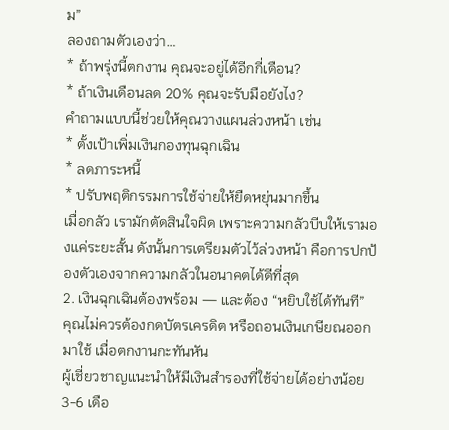ม”
ลองถามตัวเองว่า…
* ถ้าพรุ่งนี้ตกงาน คุณจะอยู่ได้อีกกี่เดือน?
* ถ้าเงินเดือนลด 20% คุณจะรับมือยังไง?
คำถามแบบนี้ช่วยให้คุณวางแผนล่วงหน้า เช่น
* ตั้งเป้าเพิ่มเงินกองทุนฉุกเฉิน
* ลดภาระหนี้
* ปรับพฤติกรรมการใช้จ่ายให้ยืดหยุ่นมากขึ้น
เมื่อกลัว เรามักตัดสินใจผิด เพราะความกลัวบีบให้เรามองแค่ระยะสั้น ดังนั้นการเตรียมตัวไว้ล่วงหน้า คือการปกป้องตัวเองจากความกลัวในอนาคตได้ดีที่สุด
2. เงินฉุกเฉินต้องพร้อม — และต้อง “หยิบใช้ได้ทันที”
คุณไม่ควรต้องกดบัตรเครดิต หรือถอนเงินเกษียณออกมาใช้ เมื่อตกงานกะทันหัน
ผู้เชี่ยวชาญแนะนำให้มีเงินสำรองที่ใช้จ่ายได้อย่างน้อย 3-6 เดือ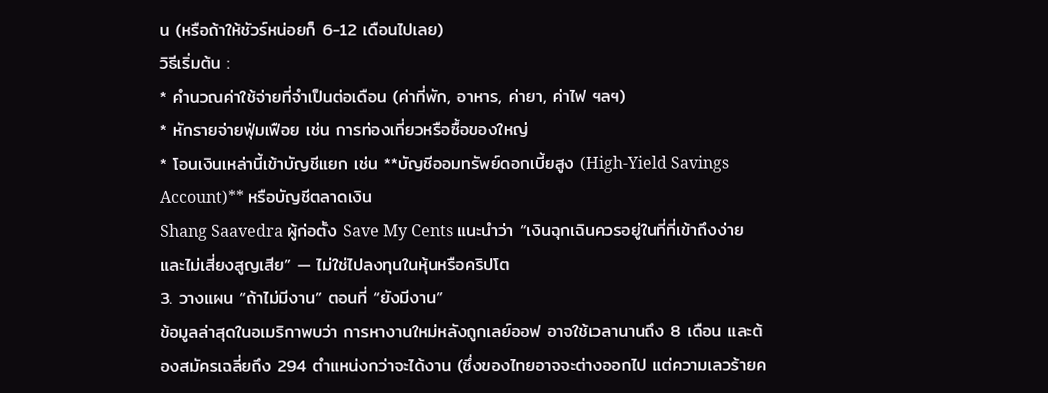น (หรือถ้าให้ชัวร์หน่อยก็ 6-12 เดือนไปเลย)
วิธีเริ่มต้น :
* คำนวณค่าใช้จ่ายที่จำเป็นต่อเดือน (ค่าที่พัก, อาหาร, ค่ายา, ค่าไฟ ฯลฯ)
* หักรายจ่ายฟุ่มเฟือย เช่น การท่องเที่ยวหรือซื้อของใหญ่
* โอนเงินเหล่านี้เข้าบัญชีแยก เช่น **บัญชีออมทรัพย์ดอกเบี้ยสูง (High-Yield Savings Account)** หรือบัญชีตลาดเงิน
Shang Saavedra ผู้ก่อตั้ง Save My Cents แนะนำว่า “เงินฉุกเฉินควรอยู่ในที่ที่เข้าถึงง่าย และไม่เสี่ยงสูญเสีย” — ไม่ใช่ไปลงทุนในหุ้นหรือคริปโต
3. วางแผน “ถ้าไม่มีงาน” ตอนที่ “ยังมีงาน”
ข้อมูลล่าสุดในอเมริกาพบว่า การหางานใหม่หลังถูกเลย์ออฟ อาจใช้เวลานานถึง 8 เดือน และต้องสมัครเฉลี่ยถึง 294 ตำแหน่งกว่าจะได้งาน (ซึ่งของไทยอาจจะต่างออกไป แต่ความเลวร้ายค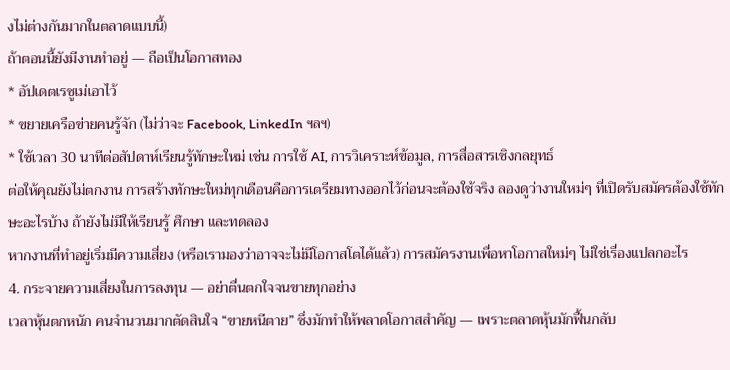งไม่ต่างกันมากในตลาดแบบนี้)
ถ้าตอนนี้ยังมีงานทำอยู่ — ถือเป็นโอกาสทอง
* อัปเดตเรซูเม่เอาไว้
* ขยายเครือข่ายคนรู้จัก (ไม่ว่าจะ Facebook, LinkedIn ฯลฯ)
* ใช้เวลา 30 นาทีต่อสัปดาห์เรียนรู้ทักษะใหม่ เช่น การใช้ AI, การวิเคราะห์ข้อมูล, การสื่อสารเชิงกลยุทธ์
ต่อให้คุณยังไม่ตกงาน การสร้างทักษะใหม่ทุกเดือนคือการเตรียมทางออกไว้ก่อนจะต้องใช้จริง ลองดูว่างานใหม่ๆ ที่เปิดรับสมัครต้องใช้ทักษะอะไรบ้าง ถ้ายังไม่มีให้เรียนรู้ ศึกษา และทดลอง
หากงานที่ทำอยู่เริ่มมีความเสี่ยง (หรือเรามองว่าอาจจะไม่มีโอกาสโตได้แล้ว) การสมัครงานเพื่อหาโอกาสใหม่ๆ ไม่ใช่เรื่องแปลกอะไร
4. กระจายความเสี่ยงในการลงทุน — อย่าตื่นตกใจจนขายทุกอย่าง
เวลาหุ้นตกหนัก คนจำนวนมากตัดสินใจ “ขายหนีตาย” ซึ่งมักทำให้พลาดโอกาสสำคัญ — เพราะตลาดหุ้นมักฟื้นกลับ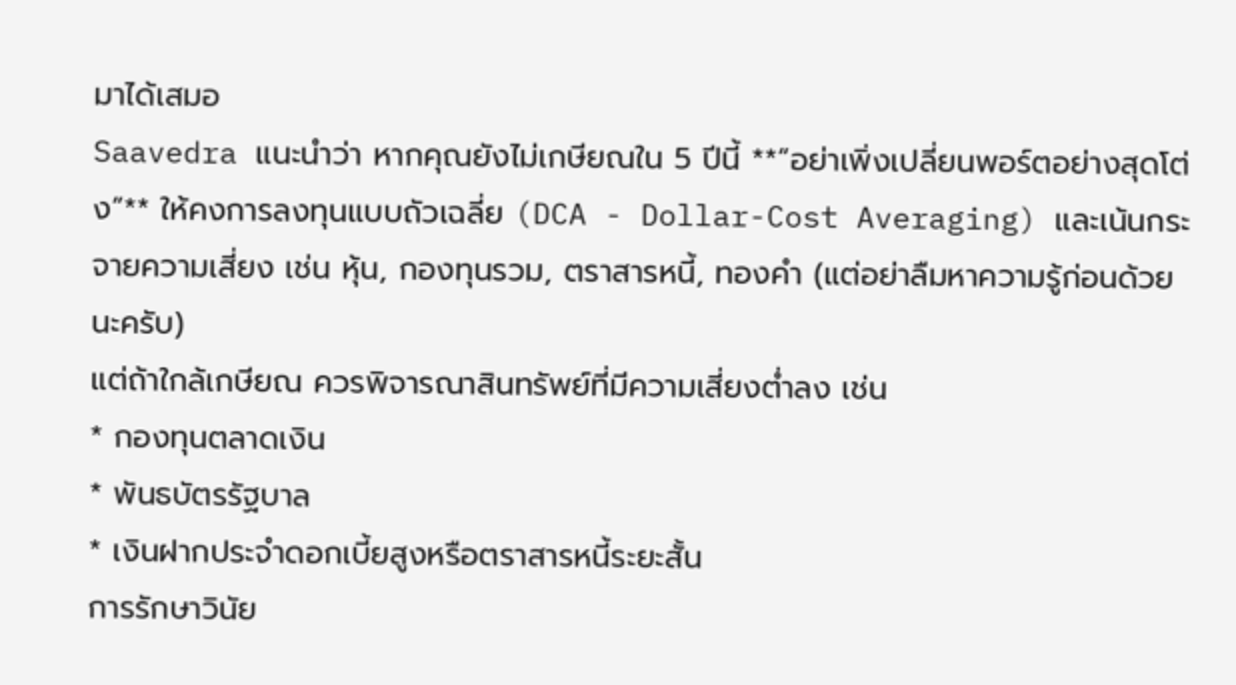มาได้เสมอ
Saavedra แนะนำว่า หากคุณยังไม่เกษียณใน 5 ปีนี้ **“อย่าเพิ่งเปลี่ยนพอร์ตอย่างสุดโต่ง”** ให้คงการลงทุนแบบถัวเฉลี่ย (DCA - Dollar-Cost Averaging) และเน้นกระจายความเสี่ยง เช่น หุ้น, กองทุนรวม, ตราสารหนี้, ทองคำ (แต่อย่าลืมหาความรู้ก่อนด้วยนะครับ)
แต่ถ้าใกล้เกษียณ ควรพิจารณาสินทรัพย์ที่มีความเสี่ยงต่ำลง เช่น
* กองทุนตลาดเงิน
* พันธบัตรรัฐบาล
* เงินฝากประจำดอกเบี้ยสูงหรือตราสารหนี้ระยะสั้น
การรักษาวินัย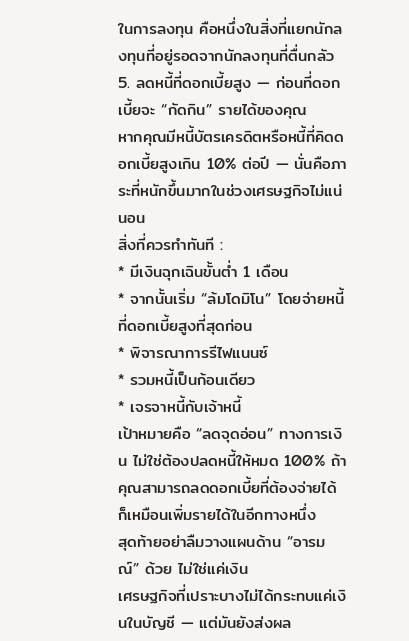ในการลงทุน คือหนึ่งในสิ่งที่แยกนักลงทุนที่อยู่รอดจากนักลงทุนที่ตื่นกลัว
5. ลดหนี้ที่ดอกเบี้ยสูง — ก่อนที่ดอกเบี้ยจะ “กัดกิน” รายได้ของคุณ
หากคุณมีหนี้บัตรเครดิตหรือหนี้ที่คิดดอกเบี้ยสูงเกิน 10% ต่อปี — นั่นคือภาระที่หนักขึ้นมากในช่วงเศรษฐกิจไม่แน่นอน
สิ่งที่ควรทำทันที :
* มีเงินฉุกเฉินขั้นต่ำ 1 เดือน
* จากนั้นเริ่ม “ล้มโดมิโน” โดยจ่ายหนี้ที่ดอกเบี้ยสูงที่สุดก่อน
* พิจารณาการรีไฟแนนซ์
* รวมหนี้เป็นก้อนเดียว
* เจรจาหนี้กับเจ้าหนี้
เป้าหมายคือ “ลดจุดอ่อน” ทางการเงิน ไม่ใช่ต้องปลดหนี้ให้หมด 100% ถ้าคุณสามารถลดดอกเบี้ยที่ต้องจ่ายได้ ก็เหมือนเพิ่มรายได้ในอีกทางหนึ่ง
สุดท้ายอย่าลืมวางแผนด้าน “อารมณ์” ด้วย ไม่ใช่แค่เงิน
เศรษฐกิจที่เปราะบางไม่ได้กระทบแค่เงินในบัญชี — แต่มันยังส่งผล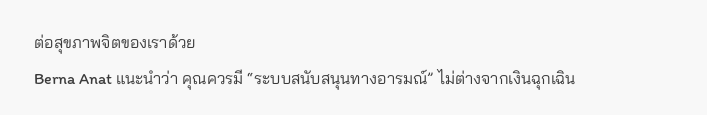ต่อสุขภาพจิตของเราด้วย
Berna Anat แนะนำว่า คุณควรมี “ระบบสนับสนุนทางอารมณ์” ไม่ต่างจากเงินฉุกเฉิน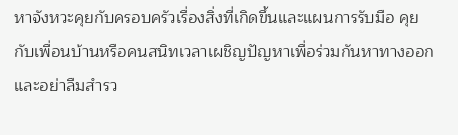หาจังหวะคุยกับครอบครัวเรื่องสิ่งที่เกิดขึ้นและแผนการรับมือ คุยกับเพื่อนบ้านหรือคนสนิทเวลาเผชิญปัญหาเพื่อร่วมกันหาทางออก และอย่าลืมสำรว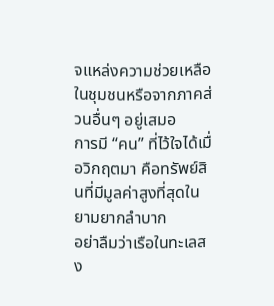จแหล่งความช่วยเหลือในชุมชนหรือจากภาคส่วนอื่นๆ อยู่เสมอ
การมี “คน” ที่ไว้ใจได้เมื่อวิกฤตมา คือทรัพย์สินที่มีมูลค่าสูงที่สุดในยามยากลำบาก
อย่าลืมว่าเรือในทะเลสง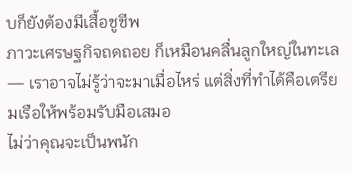บก็ยังต้องมีเสื้อชูชีพ
ภาวะเศรษฐกิจถดถอย ก็เหมือนคลื่นลูกใหญ่ในทะเล — เราอาจไม่รู้ว่าจะมาเมื่อไหร่ แต่สิ่งที่ทำได้คือเตรียมเรือให้พร้อมรับมือเสมอ
ไม่ว่าคุณจะเป็นพนัก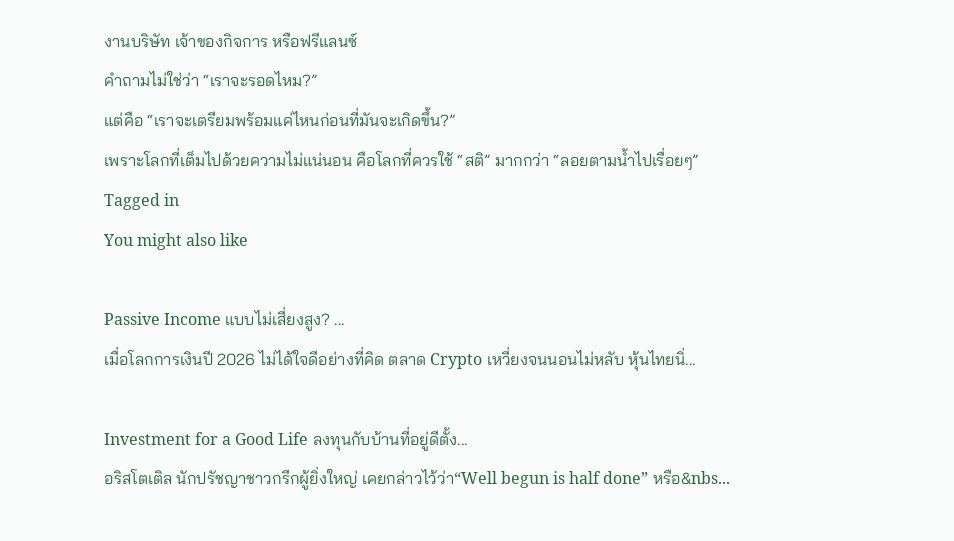งานบริษัท เจ้าของกิจการ หรือฟรีแลนซ์
คำถามไม่ใช่ว่า “เราจะรอดไหม?”
แต่คือ “เราจะเตรียมพร้อมแค่ไหนก่อนที่มันจะเกิดขึ้น?”
เพราะโลกที่เต็มไปด้วยความไม่แน่นอน คือโลกที่ควรใช้ “สติ” มากกว่า “ลอยตามน้ำไปเรื่อยๆ”
Tagged in
You might also like

Passive Income แบบไม่เสี่ยงสูง? ...
เมื่อโลกการเงินปี 2026 ไม่ได้ใจดีอย่างที่คิด ตลาด Crypto เหวี่ยงจนนอนไม่หลับ หุ้นไทยนิ่...

Investment for a Good Life ลงทุนกับบ้านที่อยู่ดีตั้ง...
อริสโตเติล นักปรัชญาชาวกรีกผู้ยิ่งใหญ่ เคยกล่าวไว้ว่า“Well begun is half done” หรือ&nbs...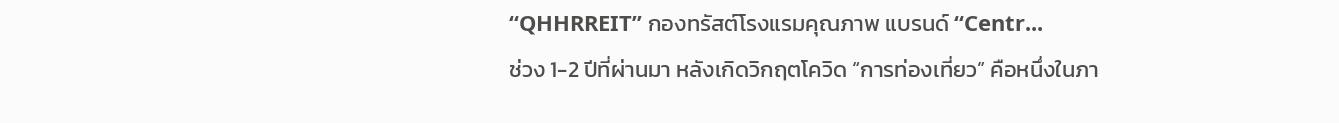“QHHRREIT” กองทรัสต์โรงแรมคุณภาพ แบรนด์ “Centr...
ช่วง 1-2 ปีที่ผ่านมา หลังเกิดวิกฤตโควิด “การท่องเที่ยว” คือหนึ่งในภา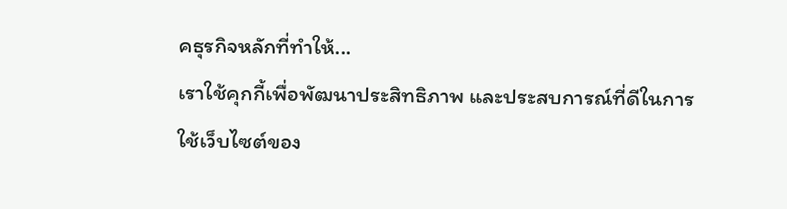คธุรกิจหลักที่ทำให้...
เราใช้คุกกี้เพื่อพัฒนาประสิทธิภาพ และประสบการณ์ที่ดีในการใช้เว็บไซต์ของ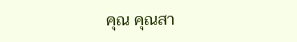คุณ คุณสา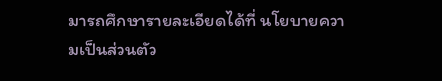มารถศึกษารายละเอียดได้ที่ นโยบายความเป็นส่วนตัว